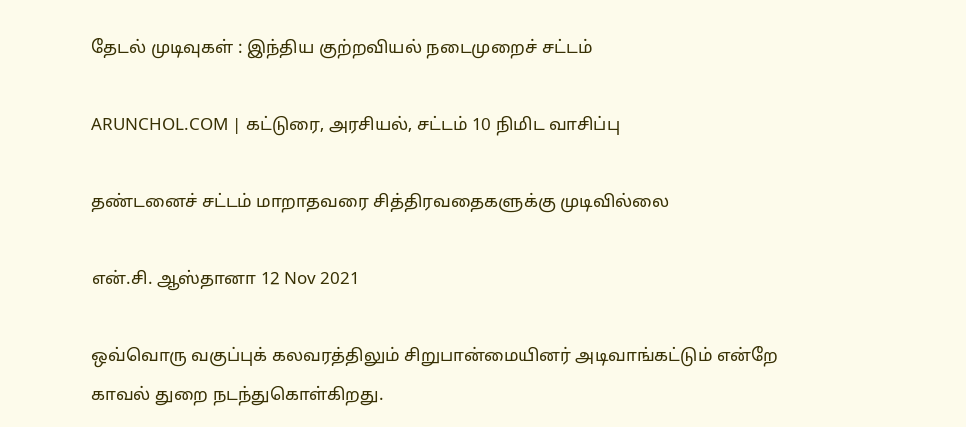தேடல் முடிவுகள் : இந்திய குற்றவியல் நடைமுறைச் சட்டம்

ARUNCHOL.COM | கட்டுரை, அரசியல், சட்டம் 10 நிமிட வாசிப்பு

தண்டனைச் சட்டம் மாறாதவரை சித்திரவதைகளுக்கு முடிவில்லை

என்.சி. ஆஸ்தானா 12 Nov 2021

ஒவ்வொரு வகுப்புக் கலவரத்திலும் சிறுபான்மையினர் அடிவாங்கட்டும் என்றே காவல் துறை நடந்துகொள்கிறது.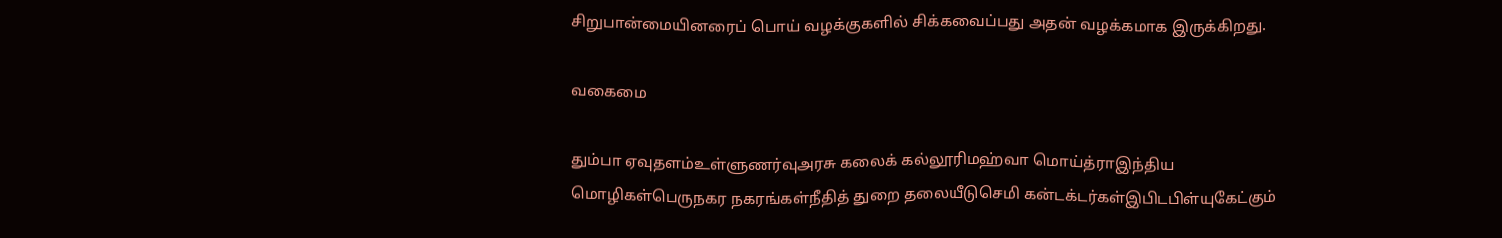சிறுபான்மையினரைப் பொய் வழக்குகளில் சிக்கவைப்பது அதன் வழக்கமாக இருக்கிறது.

வகைமை

தும்பா ஏவுதளம்உள்ளுணர்வுஅரசு கலைக் கல்லூரிமஹ்வா மொய்த்ராஇந்திய மொழிகள்பெருநகர நகரங்கள்நீதித் துறை தலையீடுசெமி கன்டக்டர்கள்இபிடபிள்யுகேட்கும்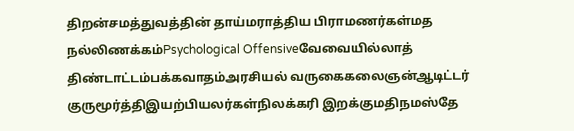திறன்சமத்துவத்தின் தாய்மராத்திய பிராமணர்கள்மத நல்லிணக்கம்Psychological Offensiveவேவையில்லாத் திண்டாட்டம்பக்கவாதம்அரசியல் வருகைகலைஞன்ஆடிட்டர் குருமூர்த்திஇயற்பியலர்கள்நிலக்கரி இறக்குமதிநமஸ்தே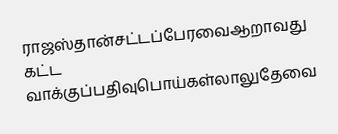ராஜஸ்தான்சட்டப்பேரவைஆறாவது கட்ட வாக்குப்பதிவுபொய்கள்லாலுதேவை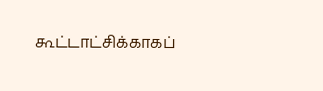கூட்டாட்சிக்காகப்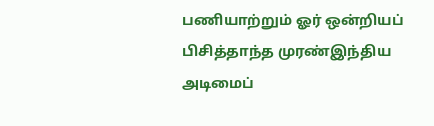பணியாற்றும் ஓர் ஒன்றியப் பிசித்தாந்த முரண்இந்திய அடிமைப்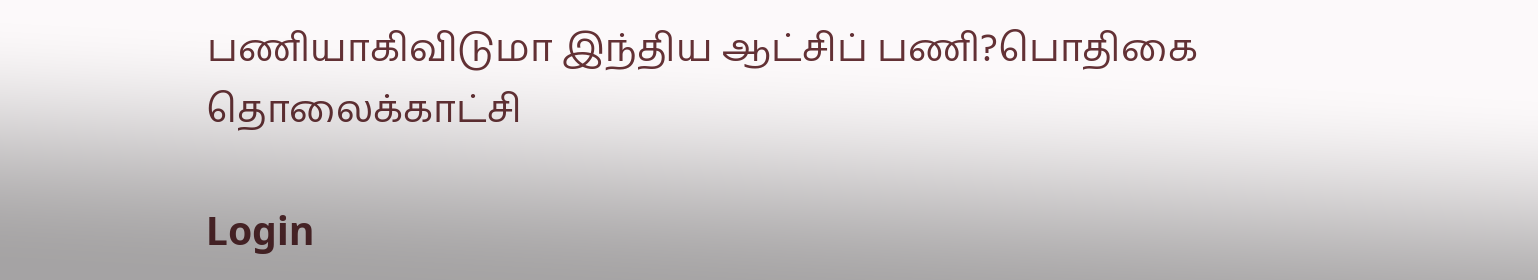பணியாகிவிடுமா இந்திய ஆட்சிப் பணி?பொதிகை தொலைக்காட்சி

Login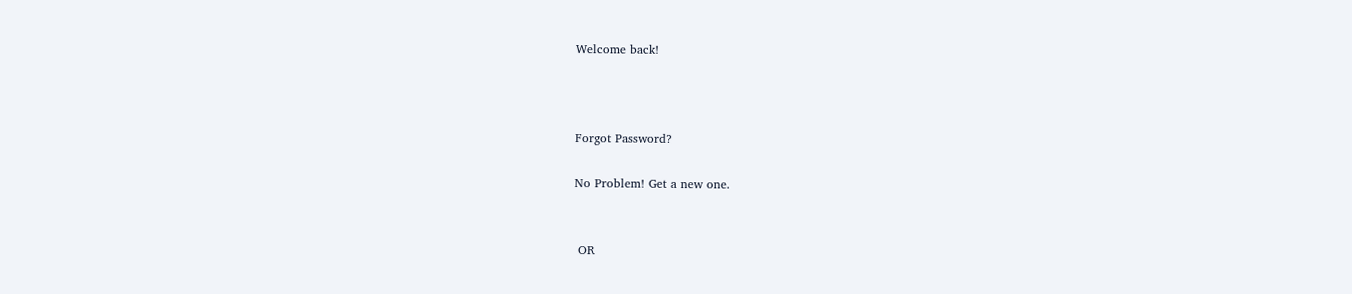Welcome back!



Forgot Password?

No Problem! Get a new one.


 OR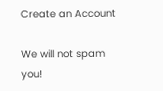Create an Account

We will not spam you!